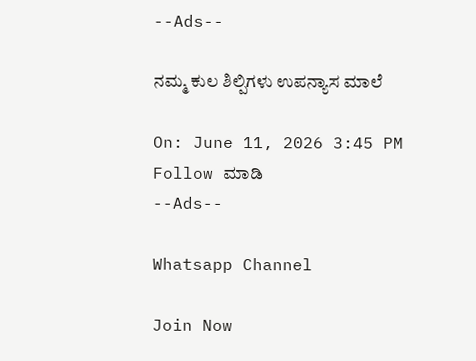--Ads--

ನಮ್ಮ ಕುಲ ಶಿಲ್ಪಿಗಳು ಉಪನ್ಯಾಸ ಮಾಲೆ

On: June 11, 2026 3:45 PM
Follow ಮಾಡಿ
--Ads--

Whatsapp Channel

Join Now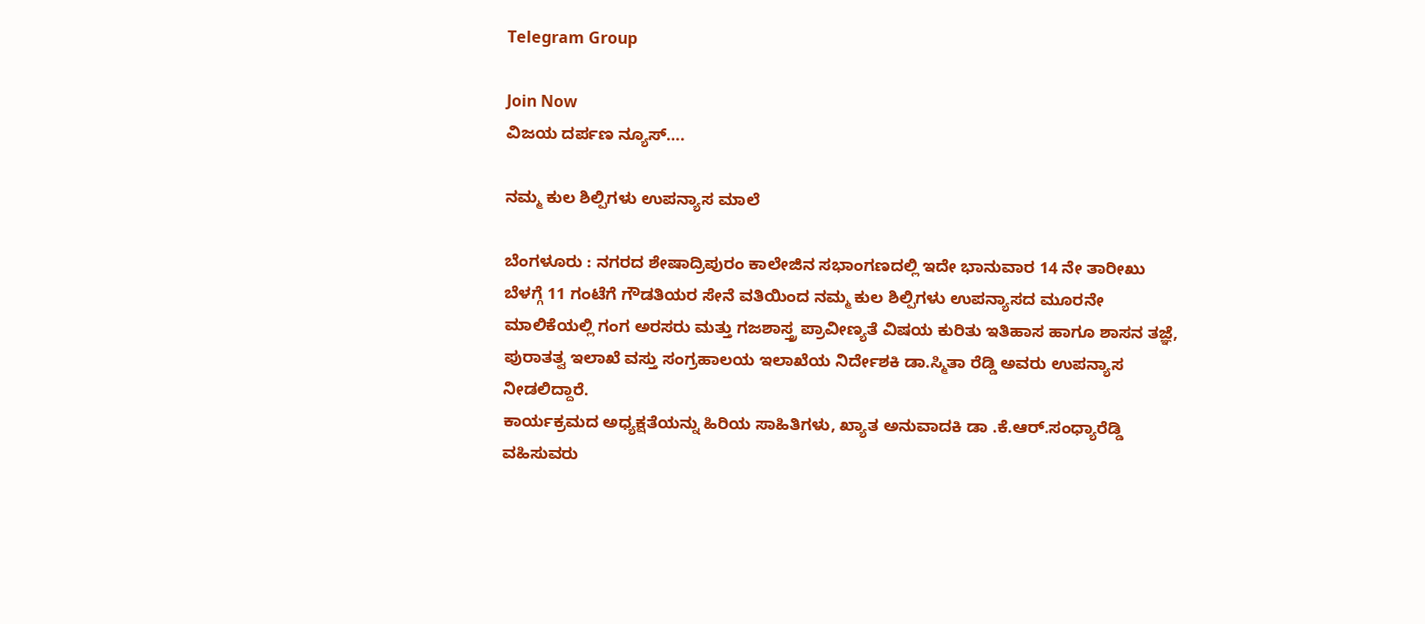Telegram Group

Join Now
ವಿಜಯ ದರ್ಪಣ ನ್ಯೂಸ್….

ನಮ್ಮ ಕುಲ ಶಿಲ್ಪಿಗಳು ಉಪನ್ಯಾಸ ಮಾಲೆ

ಬೆಂಗಳೂರು : ನಗರದ ಶೇಷಾದ್ರಿಪುರಂ ಕಾಲೇಜಿನ ಸಭಾಂಗಣದಲ್ಲಿ ಇದೇ ಭಾನುವಾರ 14 ನೇ ತಾರೀಖು ಬೆಳಗ್ಗೆ 11 ಗಂಟೆಗೆ ಗೌಡತಿಯರ ಸೇನೆ ವತಿಯಿಂದ ನಮ್ಮ ಕುಲ ಶಿಲ್ಪಿಗಳು ಉಪನ್ಯಾಸದ ಮೂರನೇ ಮಾಲಿಕೆಯಲ್ಲಿ ಗಂಗ ಅರಸರು ಮತ್ತು ಗಜಶಾಸ್ತ್ರ ಪ್ರಾವೀಣ್ಯತೆ ವಿಷಯ ಕುರಿತು ಇತಿಹಾಸ ಹಾಗೂ ಶಾಸನ ತಜ್ಞೆ, ಪುರಾತತ್ವ ಇಲಾಖೆ ವಸ್ತು ಸಂಗ್ರಹಾಲಯ ಇಲಾಖೆಯ ನಿರ್ದೇಶಕಿ ಡಾ.ಸ್ಮಿತಾ ರೆಡ್ಡಿ ಅವರು ಉಪನ್ಯಾಸ ನೀಡಲಿದ್ದಾರೆ.
ಕಾರ್ಯಕ್ರಮದ ಅಧ್ಯಕ್ಷತೆಯನ್ನು ಹಿರಿಯ ಸಾಹಿತಿಗಳು, ಖ್ಯಾತ ಅನುವಾದಕಿ ಡಾ .ಕೆ.ಆರ್.ಸಂಧ್ಯಾರೆಡ್ಡಿ ವಹಿಸುವರು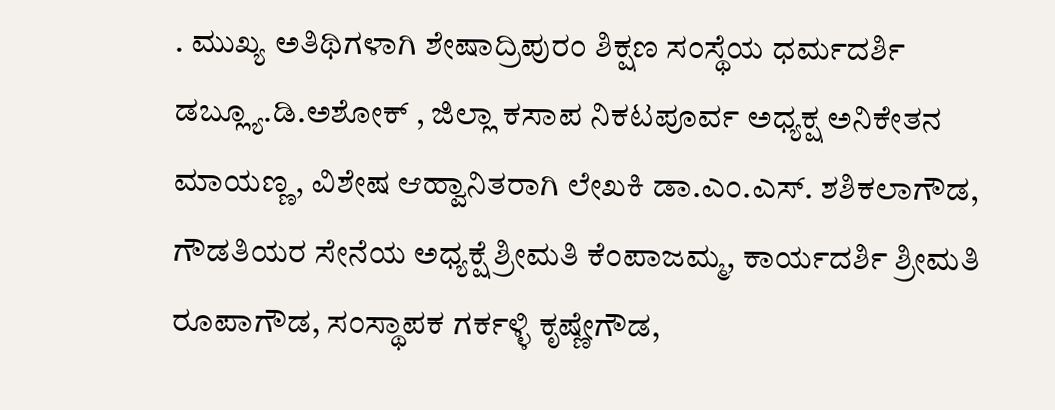. ಮುಖ್ಯ ಅತಿಥಿಗಳಾಗಿ ಶೇಷಾದ್ರಿಪುರಂ ಶಿಕ್ಷಣ ಸಂಸ್ಥೆಯ ಧರ್ಮದರ್ಶಿ ಡಬ್ಲ್ಯೂ.ಡಿ.ಅಶೋಕ್ , ಜಿಲ್ಲಾ ಕಸಾಪ ನಿಕಟಪೂರ್ವ ಅಧ್ಯಕ್ಷ ಅನಿಕೇತನ ಮಾಯಣ್ಣ, ವಿಶೇಷ ಆಹ್ವಾನಿತರಾಗಿ ಲೇಖಕಿ ಡಾ.ಎಂ.ಎಸ್. ಶಶಿಕಲಾಗೌಡ, ಗೌಡತಿಯರ ಸೇನೆಯ ಅಧ್ಯಕ್ಷೆ ಶ್ರೀಮತಿ ಕೆಂಪಾಜಮ್ಮ, ಕಾರ್ಯದರ್ಶಿ ಶ್ರೀಮತಿ ರೂಪಾಗೌಡ, ಸಂಸ್ಥಾಪಕ ಗರ್ಕಳ್ಳಿ ಕೃಷ್ಣೇಗೌಡ,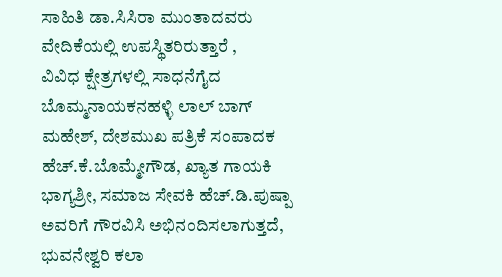ಸಾಹಿತಿ ಡಾ.ಸಿಸಿರಾ ಮುಂತಾದವರು ವೇದಿಕೆಯಲ್ಲಿ ಉಪಸ್ಥಿತರಿರುತ್ತಾರೆ ,
ವಿವಿಧ ಕ್ಷೇತ್ರಗಳಲ್ಲಿ ಸಾಧನೆಗೈದ ಬೊಮ್ಮನಾಯಕನಹಳ್ಳಿ ಲಾಲ್ ಬಾಗ್ ಮಹೇಶ್, ದೇಶಮುಖ ಪತ್ರಿಕೆ ಸಂಪಾದಕ ಹೆಚ್.ಕೆ.ಬೊಮ್ಮೇಗೌಡ, ಖ್ಯಾತ ಗಾಯಕಿ ಭಾಗ್ಯಶ್ರೀ, ಸಮಾಜ ಸೇವಕಿ ಹೆಚ್.ಡಿ.ಪುಷ್ಪಾ ಅವರಿಗೆ ಗೌರವಿಸಿ ಅಭಿನಂದಿಸಲಾಗುತ್ತದೆ,
ಭುವನೇಶ್ವರಿ ಕಲಾ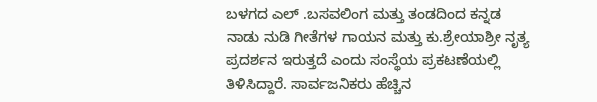ಬಳಗದ ಎಲ್ .ಬಸವಲಿಂಗ ಮತ್ತು ತಂಡದಿಂದ ಕನ್ನಡ ನಾಡು ನುಡಿ ಗೀತೆಗಳ ಗಾಯನ ಮತ್ತು ಕು.ಶ್ರೇಯಾಶ್ರೀ ನೃತ್ಯ ಪ್ರದರ್ಶನ ಇರುತ್ತದೆ ಎಂದು ಸಂಸ್ಥೆಯ ಪ್ರಕಟಣೆಯಲ್ಲಿ ತಿಳಿಸಿದ್ದಾರೆ. ಸಾರ್ವಜನಿಕರು ಹೆಚ್ಚಿನ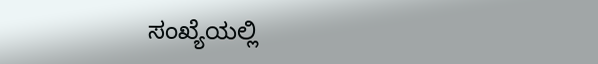ಸಂಖ್ಯೆಯಲ್ಲಿ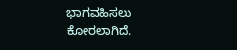ಭಾಗವಹಿಸಲು ಕೋರಲಾಗಿದೆ.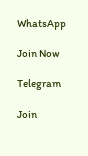WhatsApp

Join Now

Telegram

Join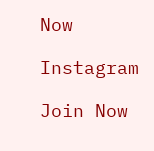Now

Instagram

Join Now